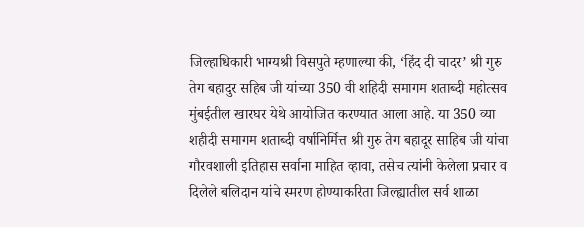जिल्हाधिकारी भाग्यश्री विसपुते म्हणाल्या की, ‘हिंद दी चादर’ श्री गुरु तेग बहादुर सहिब जी यांच्या 350 वी शहिदी समागम शताब्दी महोत्सव मुंबईतील खारघर येथे आयोजित करण्यात आला आहे. या 350 व्या शहीदी समागम शताब्दी वर्षानिर्मित्त श्री गुरु तेग बहादूर साहिब जी यांचा गौरवशाली इतिहास सर्वाना माहित व्हावा, तसेच त्यांनी केलेला प्रचार व दिलेले बलिदान यांचे स्मरण होण्याकरिता जिल्ह्यातील सर्व शाळा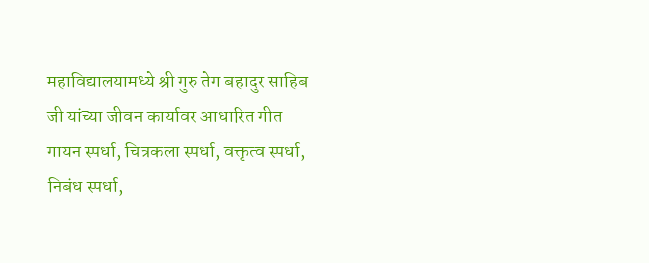महाविद्यालयामध्ये श्री गुरु तेग बहादुर साहिब जी यांच्या जीवन कार्यावर आधारित गीत गायन स्पर्धा, चित्रकला स्पर्धा, वक्तृत्व स्पर्धा, निबंध स्पर्धा,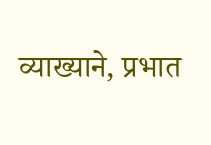व्याख्याने, प्रभात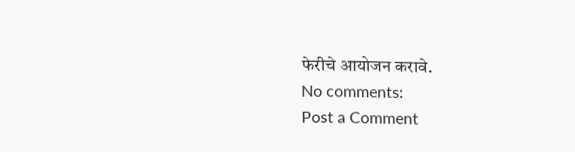फेरीचे आयोजन करावे.
No comments:
Post a Comment